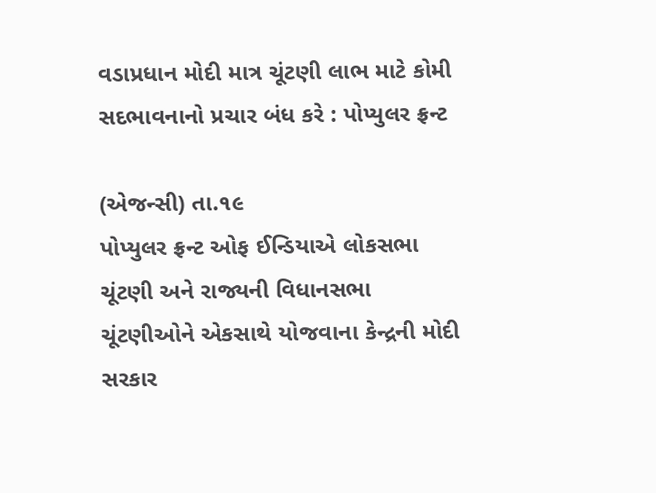વડાપ્રધાન મોદી માત્ર ચૂંટણી લાભ માટે કોમી સદભાવનાનો પ્રચાર બંધ કરે : પોપ્યુલર ફ્રન્ટ

(એજન્સી) તા.૧૯
પોપ્યુલર ફ્રન્ટ ઓફ ઈન્ડિયાએ લોકસભા ચૂંટણી અને રાજ્યની વિધાનસભા ચૂંટણીઓને એકસાથે યોજવાના કેન્દ્રની મોદી સરકાર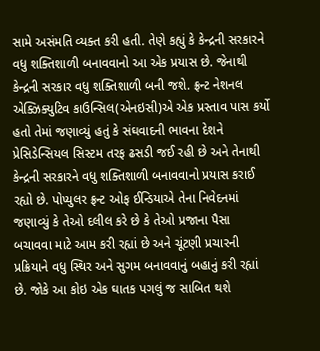સામે અસંમતિ વ્યક્ત કરી હતી. તેણે કહ્યું કે કેન્દ્રની સરકારને વધુ શક્તિશાળી બનાવવાનો આ એક પ્રયાસ છે. જેનાથી કેન્દ્રની સરકાર વધુ શક્તિશાળી બની જશે. ફ્રન્ટ નેશનલ એક્ઝિક્યુટિવ કાઉન્સિલ(એનઇસી)એ એક પ્રસ્તાવ પાસ કર્યો હતો તેમાં જણાવ્યું હતું કે સંઘવાદની ભાવના દેશને પ્રેસિડેન્સિયલ સિસ્ટમ તરફ ઢસડી જઈ રહી છે અને તેનાથી કેન્દ્રની સરકારને વધુ શક્તિશાળી બનાવવાનો પ્રયાસ કરાઈ રહ્યો છે. પોપ્યુલર ફ્રન્ટ ઓફ ઈન્ડિયાએ તેના નિવેદનમાં જણાવ્યું કે તેઓ દલીલ કરે છે કે તેઓ પ્રજાના પૈસા બચાવવા માટે આમ કરી રહ્યાં છે અને ચૂંટણી પ્રચારની પ્રક્રિયાને વધુ સ્થિર અને સુગમ બનાવવાનું બહાનું કરી રહ્યાં છે. જોકે આ કોઇ એક ઘાતક પગલું જ સાબિત થશે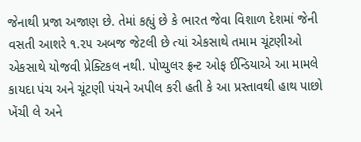જેનાથી પ્રજા અજાણ છે. તેમાં કહ્યું છે કે ભારત જેવા વિશાળ દેશમાં જેની વસતી આશરે ૧.૨૫ અબજ જેટલી છે ત્યાં એકસાથે તમામ ચૂંટણીઓ એકસાથે યોજવી પ્રેક્ટિકલ નથી. પોપ્યુલર ફ્રન્ટ ઓફ ઈન્ડિયાએ આ મામલે કાયદા પંચ અને ચૂંટણી પંચને અપીલ કરી હતી કે આ પ્રસ્તાવથી હાથ પાછો ખેંચી લે અને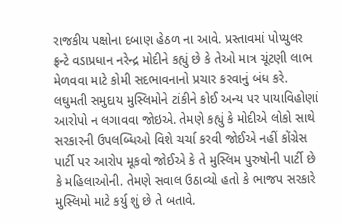રાજકીય પક્ષોના દબાણ હેઠળ ના આવે. પ્રસ્તાવમાં પોપ્યુલર ફ્રન્ટે વડાપ્રધાન નરેન્દ્ર મોદીને કહ્યું છે કે તેઓ માત્ર ચૂંટણી લાભ મેળવવા માટે કોમી સદભાવનાનો પ્રચાર કરવાનું બંધ કરે. લઘુમતી સમુદાય મુસ્લિમોને ટાંકીને કોઈ અન્ય પર પાયાવિહોણાં આરોપો ન લગાવવા જોઇએ. તેમણે કહ્યું કે મોદીએ લોકો સાથે સરકારની ઉપલબ્ધિઓ વિશે ચર્ચા કરવી જોઈએ નહીં કોંગ્રેસ પાર્ટી પર આરોપ મૂકવો જોઈએ કે તે મુસ્લિમ પુરુષોની પાર્ટી છે કે મહિલાઓની. તેમણે સવાલ ઉઠાવ્યો હતો કે ભાજપ સરકારે મુસ્લિમો માટે કર્યુ શું છે તે બતાવે.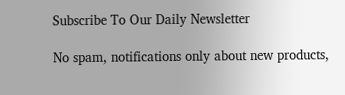Subscribe To Our Daily Newsletter

No spam, notifications only about new products,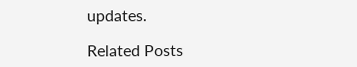updates.

Related Posts